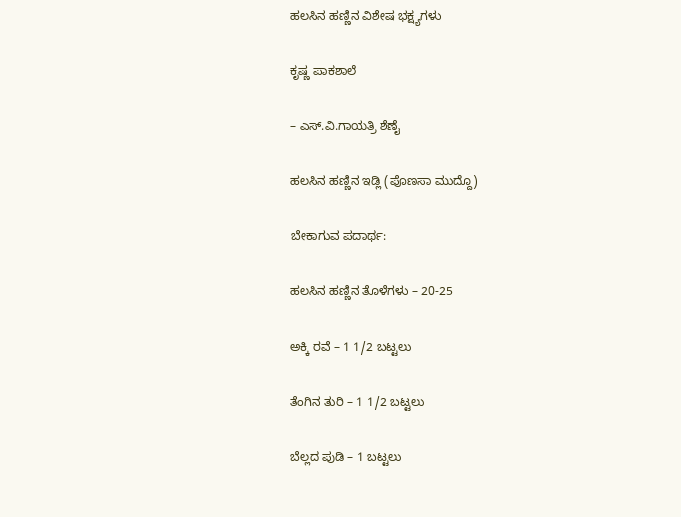ಹಲಸಿನ ಹಣ್ಣಿನ ವಿಶೇಷ ಭಕ್ಷ್ಯಗಳು

ಕೃಷ್ಣ ಪಾಕಶಾಲೆ

– ಎಸ್‌.ವಿ.ಗಾಯತ್ರಿ ಶೆಣೈ

ಹಲಸಿನ ಹಣ್ಣಿನ ಇಡ್ಲಿ (ಪೊಣಸಾ ಮುದ್ದೊ)

ಬೇಕಾಗುವ ಪದಾರ್ಥ:

ಹಲಸಿನ ಹಣ್ಣಿನ ತೊಳೆಗಳು – 20-25

ಅಕ್ಕಿ ರವೆ – 1 1/2 ಬಟ್ಟಲು

ತೆಂಗಿನ ತುರಿ – 1 1/2 ಬಟ್ಟಲು

ಬೆಲ್ಲದ ಪುಡಿ – 1 ಬಟ್ಟಲು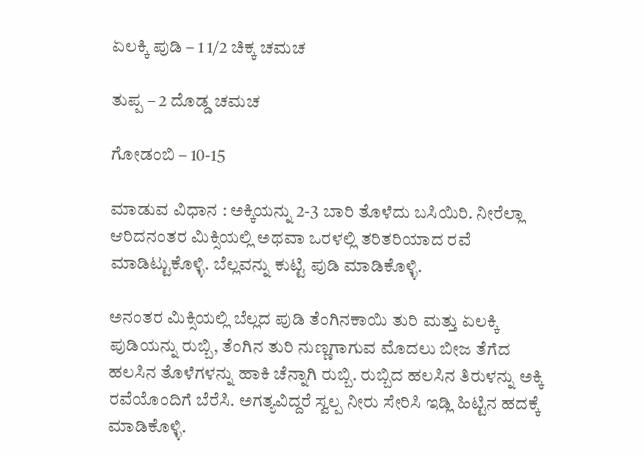ಏಲಕ್ಕಿ ಪುಡಿ – 1 1/2 ಚಿಕ್ಕ ಚಮಚ

ತುಪ್ಪ – 2 ದೊಡ್ಡ ಚಮಚ

ಗೋಡಂಬಿ – 10-15

ಮಾಡುವ ವಿಧಾನ : ಅಕ್ಕಿಯನ್ನು 2-3 ಬಾರಿ ತೊಳೆದು ಬಸಿಯಿರಿ. ನೀರೆಲ್ಲಾ ಆರಿದನಂತರ ಮಿಕ್ಸಿಯಲ್ಲಿ ಅಥವಾ ಒರಳಲ್ಲಿ ತರಿತರಿಯಾದ ರವೆ ಮಾಡಿಟ್ಟುಕೊಳ್ಳಿ. ಬೆಲ್ಲವನ್ನು ಕುಟ್ಟಿ ಪುಡಿ ಮಾಡಿಕೊಳ್ಳಿ.

ಅನಂತರ ಮಿಕ್ಸಿಯಲ್ಲಿ ಬೆಲ್ಲದ ಪುಡಿ ತೆಂಗಿನಕಾಯಿ ತುರಿ ಮತ್ತು ಏಲಕ್ಕಿ ಪುಡಿಯನ್ನು ರುಬ್ಬಿ, ತೆಂಗಿನ ತುರಿ ನುಣ್ಣಗಾಗುವ ಮೊದಲು ಬೀಜ ತೆಗೆದ ಹಲಸಿನ ತೊಳೆಗಳನ್ನು ಹಾಕಿ ಚೆನ್ನಾಗಿ ರುಬ್ಬಿ. ರುಬ್ಬಿದ ಹಲಸಿನ ತಿರುಳನ್ನು ಅಕ್ಕಿ ರವೆಯೊಂದಿಗೆ ಬೆರೆಸಿ. ಅಗತ್ಯವಿದ್ದರೆ ಸ್ವಲ್ಪ ನೀರು ಸೇರಿಸಿ ಇಡ್ಲಿ ಹಿಟ್ಟಿನ ಹದಕ್ಕೆ ಮಾಡಿಕೊಳ್ಳಿ.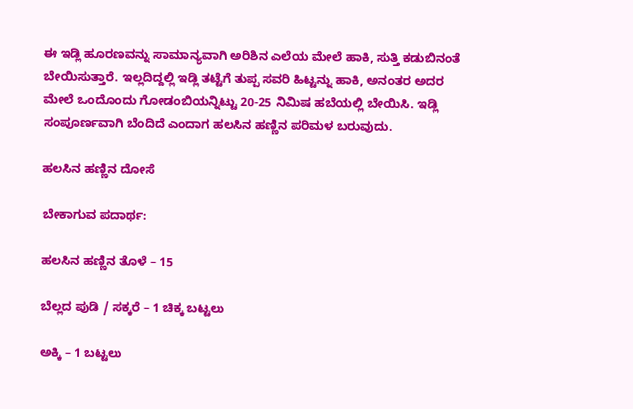ಈ ಇಡ್ಲಿ ಹೂರಣವನ್ನು ಸಾಮಾನ್ಯವಾಗಿ ಅರಿಶಿನ ಎಲೆಯ ಮೇಲೆ ಹಾಕಿ, ಸುತ್ತಿ ಕಡುಬಿನಂತೆ ಬೇಯಿಸುತ್ತಾರೆ. ಇಲ್ಲದಿದ್ದಲ್ಲಿ ಇಡ್ಲಿ ತಟ್ಟೆಗೆ ತುಪ್ಪ ಸವರಿ ಹಿಟ್ಟನ್ನು ಹಾಕಿ, ಅನಂತರ ಅದರ ಮೇಲೆ ಒಂದೊಂದು ಗೋಡಂಬಿಯನ್ನಿಟ್ಟು 20-25 ನಿಮಿಷ ಹಬೆಯಲ್ಲಿ ಬೇಯಿಸಿ. ಇಡ್ಲಿ ಸಂಪೂರ್ಣವಾಗಿ ಬೆಂದಿದೆ ಎಂದಾಗ ಹಲಸಿನ ಹಣ್ಣಿನ ಪರಿಮಳ ಬರುವುದು.

ಹಲಸಿನ ಹಣ್ಣಿನ ದೋಸೆ

ಬೇಕಾಗುವ ಪದಾರ್ಥ:

ಹಲಸಿನ ಹಣ್ಣಿನ ತೊಳೆ – 15

ಬೆಲ್ಲದ ಪುಡಿ / ಸಕ್ಕರೆ – 1 ಚಿಕ್ಕ ಬಟ್ಟಲು

ಅಕ್ಕಿ – 1 ಬಟ್ಟಲು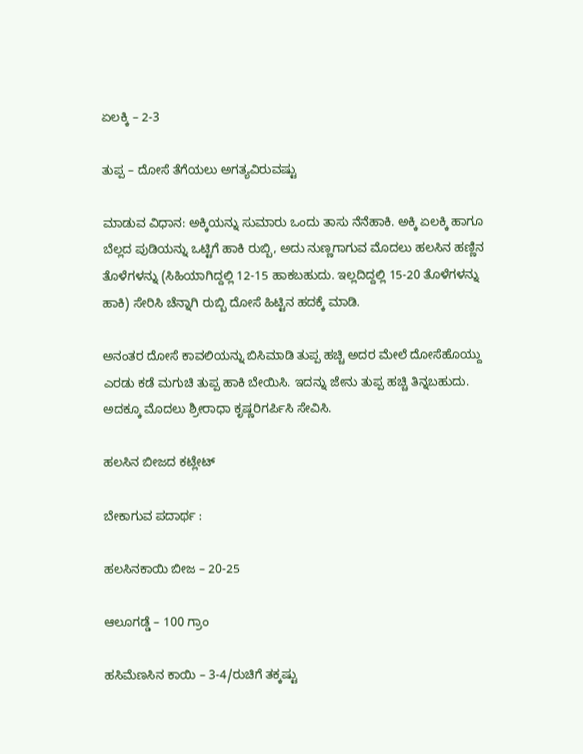ಏಲಕ್ಕಿ – 2-3

ತುಪ್ಪ – ದೋಸೆ ತೆಗೆಯಲು ಅಗತ್ಯವಿರುವಷ್ಟು

ಮಾಡುವ ವಿಧಾನ: ಅಕ್ಕಿಯನ್ನು ಸುಮಾರು ಒಂದು ತಾಸು ನೆನೆಹಾಕಿ. ಅಕ್ಕಿ ಏಲಕ್ಕಿ ಹಾಗೂ ಬೆಲ್ಲದ ಪುಡಿಯನ್ನು ಒಟ್ಟಿಗೆ ಹಾಕಿ ರುಬ್ಬಿ, ಅದು ನುಣ್ಣಗಾಗುವ ಮೊದಲು ಹಲಸಿನ ಹಣ್ಣಿನ ತೊಳೆಗಳನ್ನು (ಸಿಹಿಯಾಗಿದ್ದಲ್ಲಿ 12-15 ಹಾಕಬಹುದು. ಇಲ್ಲದಿದ್ದಲ್ಲಿ 15-20 ತೊಳೆಗಳನ್ನು ಹಾಕಿ) ಸೇರಿಸಿ ಚೆನ್ನಾಗಿ ರುಬ್ಬಿ ದೋಸೆ ಹಿಟ್ಟಿನ ಹದಕ್ಕೆ ಮಾಡಿ.

ಅನಂತರ ದೋಸೆ ಕಾವಲಿಯನ್ನು ಬಿಸಿಮಾಡಿ ತುಪ್ಪ ಹಚ್ಚಿ ಅದರ ಮೇಲೆ ದೋಸೆಹೊಯ್ದು ಎರಡು ಕಡೆ ಮಗುಚಿ ತುಪ್ಪ ಹಾಕಿ ಬೇಯಿಸಿ. ಇದನ್ನು ಜೇನು ತುಪ್ಪ ಹಚ್ಚಿ ತಿನ್ನಬಹುದು. ಅದಕ್ಕೂ ಮೊದಲು ಶ್ರೀರಾಧಾ ಕೃಷ್ಣರಿಗರ್ಪಿಸಿ ಸೇವಿಸಿ.

ಹಲಸಿನ ಬೀಜದ ಕಟ್ಲೇಟ್

ಬೇಕಾಗುವ ಪದಾರ್ಥ :

ಹಲಸಿನಕಾಯಿ ಬೀಜ – 20-25

ಆಲೂಗಡ್ಡೆ – 100 ಗ್ರಾಂ

ಹಸಿಮೆಣಸಿನ ಕಾಯಿ – 3-4/ರುಚಿಗೆ ತಕ್ಕಷ್ಟು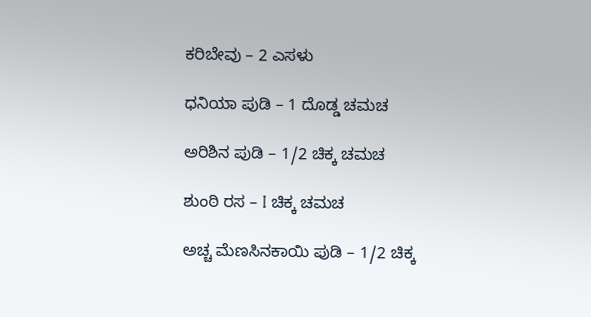ಕರಿಬೇವು – 2 ಎಸಳು

ಧನಿಯಾ ಪುಡಿ – 1 ದೊಡ್ಡ ಚಮಚ

ಅರಿಶಿನ ಪುಡಿ – 1/2 ಚಿಕ್ಕ ಚಮಚ

ಶುಂಠಿ ರಸ – I ಚಿಕ್ಕ ಚಮಚ

ಅಚ್ಚ ಮೆಣಸಿನಕಾಯಿ ಪುಡಿ – 1/2 ಚಿಕ್ಕ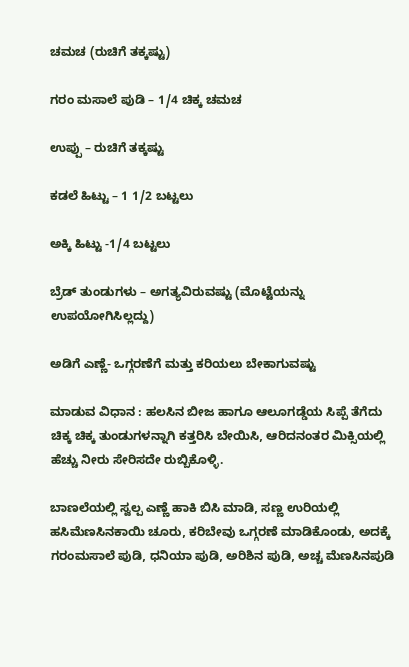ಚಮಚ (ರುಚಿಗೆ ತಕ್ಕಷ್ಟು)

ಗರಂ ಮಸಾಲೆ ಪುಡಿ – 1/4 ಚಿಕ್ಕ ಚಮಚ

ಉಪ್ಪು – ರುಚಿಗೆ ತಕ್ಕಷ್ಟು

ಕಡಲೆ ಹಿಟ್ಟು – 1 1/2 ಬಟ್ಟಲು

ಅಕ್ಕಿ ಹಿಟ್ಟು -1/4 ಬಟ್ಟಲು

ಬ್ರೆಡ್ ತುಂಡುಗಳು – ಅಗತ್ಯವಿರುವಷ್ಟು (ಮೊಟ್ಟೆಯನ್ನು ಉಪಯೋಗಿಸಿಲ್ಲದ್ದು)

ಅಡಿಗೆ ಎಣ್ಣೆ- ಒಗ್ಗರಣೆಗೆ ಮತ್ತು ಕರಿಯಲು ಬೇಕಾಗುವಷ್ಟು

ಮಾಡುವ ವಿಧಾನ : ಹಲಸಿನ ಬೀಜ ಹಾಗೂ ಆಲೂಗಡ್ಡೆಯ ಸಿಪ್ಪೆ ತೆಗೆದು ಚಿಕ್ಕ ಚಿಕ್ಕ ತುಂಡುಗಳನ್ನಾಗಿ ಕತ್ತರಿಸಿ ಬೇಯಿಸಿ, ಆರಿದನಂತರ ಮಿಕ್ಸಿಯಲ್ಲಿ ಹೆಚ್ಚು ನೀರು ಸೇರಿಸದೇ ರುಬ್ಬಿಕೊಳ್ಳಿ.

ಬಾಣಲೆಯಲ್ಲಿ ಸ್ವಲ್ಪ ಎಣ್ಣೆ ಹಾಕಿ ಬಿಸಿ ಮಾಡಿ, ಸಣ್ಣ ಉರಿಯಲ್ಲಿ ಹಸಿಮೆಣಸಿನಕಾಯಿ ಚೂರು, ಕರಿಬೇವು ಒಗ್ಗರಣೆ ಮಾಡಿಕೊಂಡು, ಅದಕ್ಕೆ ಗರಂಮಸಾಲೆ ಪುಡಿ, ಧನಿಯಾ ಪುಡಿ, ಅರಿಶಿನ ಪುಡಿ, ಅಚ್ಚ ಮೆಣಸಿನಪುಡಿ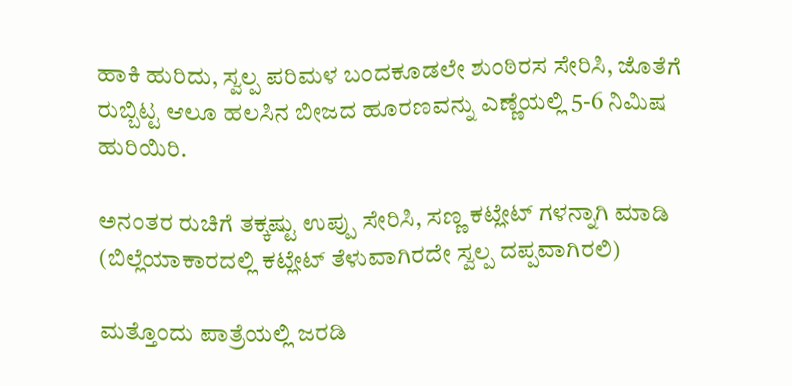ಹಾಕಿ ಹುರಿದು, ಸ್ವಲ್ಪ ಪರಿಮಳ ಬಂದಕೂಡಲೇ ಶುಂಠಿರಸ ಸೇರಿಸಿ, ಜೊತೆಗೆ ರುಬ್ಬಿಟ್ಟ ಆಲೂ ಹಲಸಿನ ಬೀಜದ ಹೂರಣವನ್ನು ಎಣ್ಣೆಯಲ್ಲಿ 5-6 ನಿಮಿಷ ಹುರಿಯಿರಿ.

ಅನಂತರ ರುಚಿಗೆ ತಕ್ಕಷ್ಟು ಉಪ್ಪು ಸೇರಿಸಿ, ಸಣ್ಣ ಕಟ್ಲೇಟ್ ಗಳನ್ನಾಗಿ ಮಾಡಿ (ಬಿಲ್ಲೆಯಾಕಾರದಲ್ಲಿ ಕಟ್ಲೇಟ್ ತೆಳುವಾಗಿರದೇ ಸ್ವಲ್ಪ ದಪ್ಪವಾಗಿರಲಿ)

ಮತ್ತೊಂದು ಪಾತ್ರೆಯಲ್ಲಿ ಜರಡಿ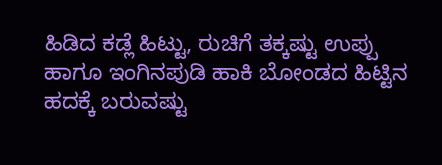ಹಿಡಿದ ಕಡ್ಲೆ ಹಿಟ್ಟು, ರುಚಿಗೆ ತಕ್ಕಷ್ಟು ಉಪ್ಪು ಹಾಗೂ ಇಂಗಿನಪುಡಿ ಹಾಕಿ ಬೋಂಡದ ಹಿಟ್ಟಿನ ಹದಕ್ಕೆ ಬರುವಷ್ಟು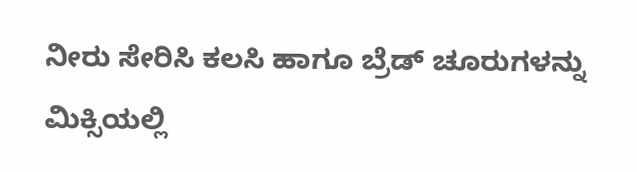ನೀರು ಸೇರಿಸಿ ಕಲಸಿ ಹಾಗೂ ಬ್ರೆಡ್‌ ಚೂರುಗಳನ್ನು ಮಿಕ್ಸಿಯಲ್ಲಿ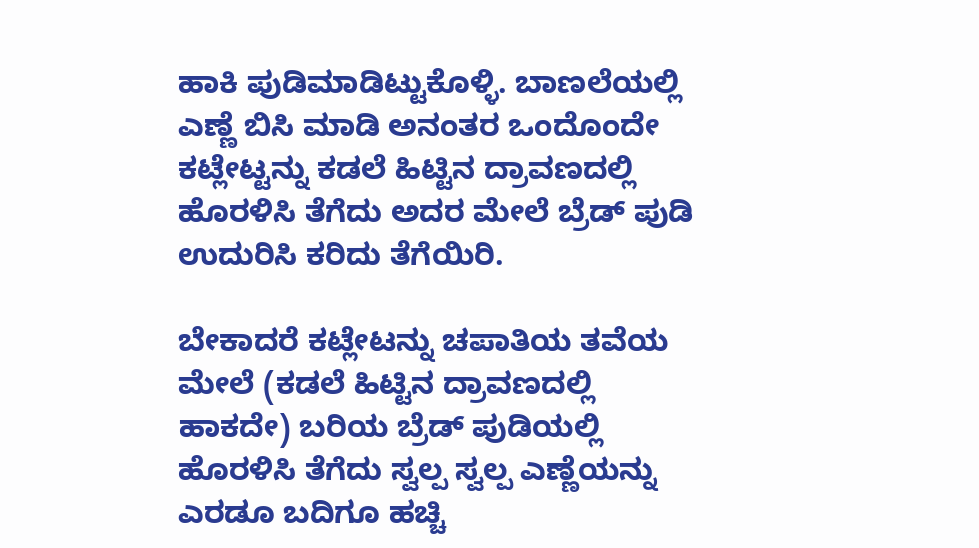ಹಾಕಿ ಪುಡಿಮಾಡಿಟ್ಟುಕೊಳ್ಳಿ. ಬಾಣಲೆಯಲ್ಲಿ ಎಣ್ಣೆ ಬಿಸಿ ಮಾಡಿ ಅನಂತರ ಒಂದೊಂದೇ ಕಟ್ಲೇಟ್ಟನ್ನು ಕಡಲೆ ಹಿಟ್ಟಿನ ದ್ರಾವಣದಲ್ಲಿ ಹೊರಳಿಸಿ ತೆಗೆದು ಅದರ ಮೇಲೆ ಬ್ರೆಡ್ ಪುಡಿ ಉದುರಿಸಿ ಕರಿದು ತೆಗೆಯಿರಿ.

ಬೇಕಾದರೆ ಕಟ್ಲೇಟನ್ನು ಚಪಾತಿಯ ತವೆಯ ಮೇಲೆ (ಕಡಲೆ ಹಿಟ್ಟಿನ ದ್ರಾವಣದಲ್ಲಿ ಹಾಕದೇ) ಬರಿಯ ಬ್ರೆಡ್‌ ಪುಡಿಯಲ್ಲಿ ಹೊರಳಿಸಿ ತೆಗೆದು ಸ್ವಲ್ಪ ಸ್ವಲ್ಪ ಎಣ್ಣೆಯನ್ನು ಎರಡೂ ಬದಿಗೂ ಹಚ್ಚಿ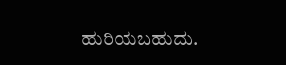ಹುರಿಯಬಹುದು.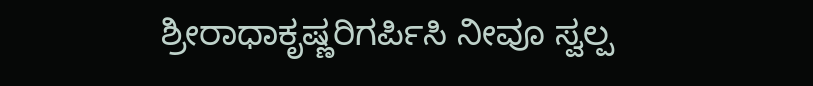ಶ್ರೀರಾಧಾಕೃಷ್ಣರಿಗರ್ಪಿಸಿ ನೀವೂ ಸ್ವಲ್ಪ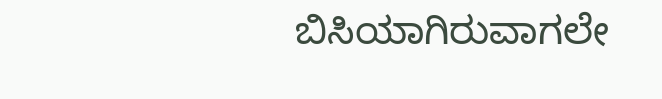ಬಿಸಿಯಾಗಿರುವಾಗಲೇ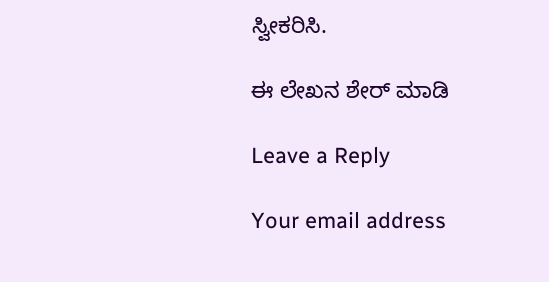ಸ್ವೀಕರಿಸಿ.

ಈ ಲೇಖನ ಶೇರ್ ಮಾಡಿ

Leave a Reply

Your email address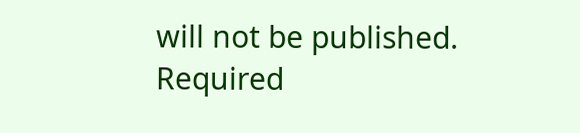will not be published. Required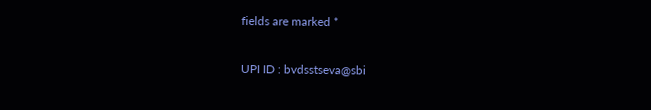fields are marked *

UPI ID : bvdsstseva@sbi